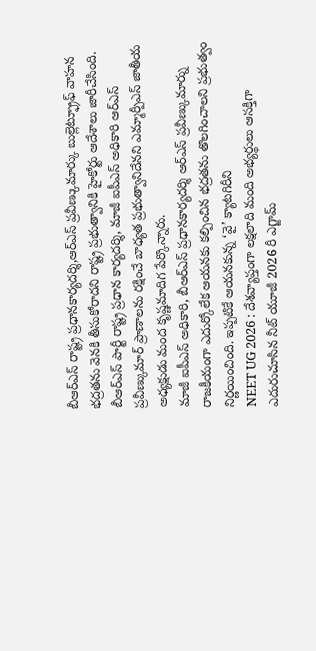బీఆర్ఎస్ రాష్ట్ర ప్రధానకార్యదర్శి,ఆర్ఎస్ ప్రవీణ్కుమార్కు బుల్లెట్ఫ్రూఫ్ వాహన భద్రతను వెనకి తీసుకోరాదని రాష్ట్ర ప్రభుత్వానికి హైకోర్టు ఆదేశాలు జారీచేసింది.
బీఆర్ఎస్ పార్టీ రాష్ట్ర ప్రధాన కార్యదర్శి, మాజీ ఐపీఎస్ అధికారి ఆర్ఎస్ ప్రవీణ్కుమార్ ప్రాణాలను రక్షించే బాధ్యత ప్రభుత్వానిదేనని ఎమ్మార్పీఎస్ జాతీయ అధ్యక్షుడు మంద కృష్ణమాదిగ పేర్కొన్నారు.
మాజీ ఐపీఎస్ అధికారి, బీఆర్ఎస్ ప్రధానకార్యదర్శి ఆర్ఎస్ ప్రవీణ్కుమార్ను రాజకీయంగా ఎదుర్కోలేక ఆయనకు కల్పించిన భద్రతను తొలగించాలని ప్రభుత్వం నిర్ణయించింది. ఇప్పటికే ఆయనకున్న ‘వై’ క్యాటగిరీని
NEET UG 2026 : దేశవ్యాప్తంగా లక్షలాది మంది అభ్యర్థులు ఆసక్తిగా ఎదురుచూసిన నీట్ యూజీ 2026 రీ ఎగ్జామ్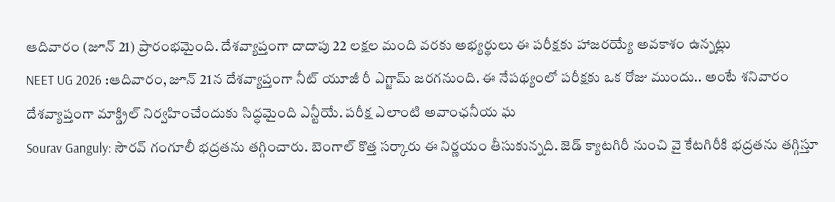ఆదివారం (జూన్ 21) ప్రారంభమైంది. దేశవ్యాప్తంగా దాదాపు 22 లక్షల మంది వరకు అభ్యర్థులు ఈ పరీక్షకు హాజరయ్యే అవకాశం ఉన్నట్లు
NEET UG 2026 :ఆదివారం, జూన్ 21న దేశవ్యాప్తంగా నీట్ యూజీ రీ ఎగ్జామ్ జరగనుంది. ఈ నేపథ్యంలో పరీక్షకు ఒక రోజు ముందు.. అంటే శనివారం దేశవ్యాప్తంగా మాక్డ్రిల్ నిర్వహించేందుకు సిద్ధమైంది ఎన్టీయే. పరీక్ష ఎలాంటి అవాంఛనీయ ఘ
Sourav Ganguly: సౌరవ్ గంగూలీ భద్రతను తగ్గించారు. బెంగాల్ కొత్త సర్కారు ఈ నిర్ణయం తీసుకున్నది. జెడ్ క్యాటగిరీ నుంచి వై కేటగిరీకి భద్రతను తగ్గిస్తూ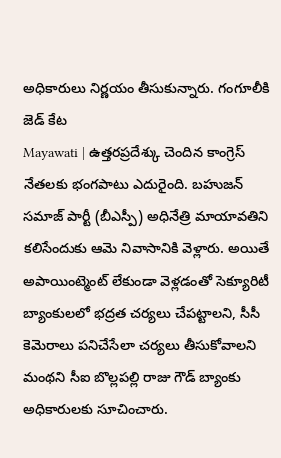అధికారులు నిర్ణయం తీసుకున్నారు. గంగూలీకి జెడ్ కేట
Mayawati | ఉత్తరప్రదేశ్కు చెందిన కాంగ్రెస్ నేతలకు భంగపాటు ఎదురైంది. బహుజన్ సమాజ్ పార్టీ (బీఎస్పీ) అధినేత్రి మాయావతిని కలిసేందుకు ఆమె నివాసానికి వెళ్లారు. అయితే అపాయింట్మెంట్ లేకుండా వెళ్లడంతో సెక్యూరిటీ
బ్యాంకులలో భద్రత చర్యలు చేపట్టాలని, సీసీ కెమెరాలు పనిచేసేలా చర్యలు తీసుకోవాలని మంథని సీఐ బొల్లపల్లి రాజు గౌడ్ బ్యాంకు అధికారులకు సూచించారు.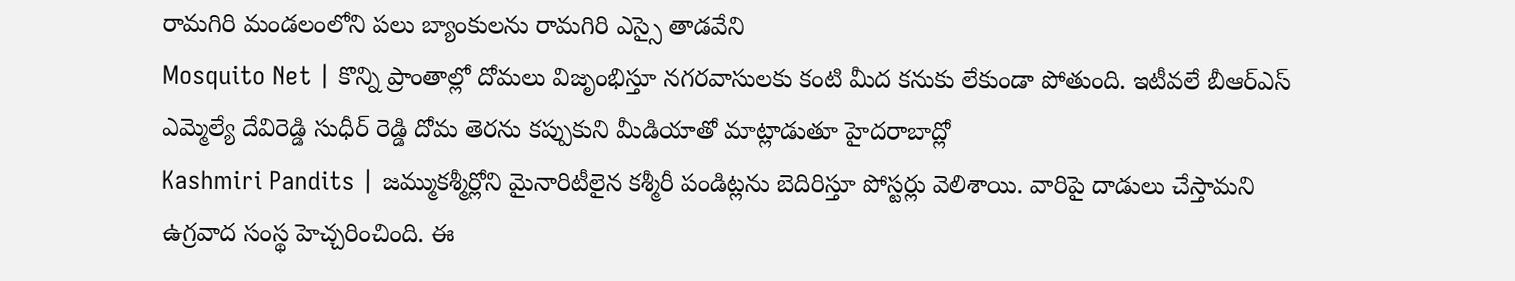రామగిరి మండలంలోని పలు బ్యాంకులను రామగిరి ఎస్సై తాడవేని
Mosquito Net | కొన్ని ప్రాంతాల్లో దోమలు విజృంభిస్తూ నగరవాసులకు కంటి మీద కనుకు లేకుండా పోతుంది. ఇటీవలే బీఆర్ఎస్ ఎమ్మెల్యే దేవిరెడ్డి సుధీర్ రెడ్డి దోమ తెరను కప్పుకుని మీడియాతో మాట్లాడుతూ హైదరాబాద్లో
Kashmiri Pandits | జమ్ముకశ్మీర్లోని మైనారిటీలైన కశ్మీరీ పండిట్లను బెదిరిస్తూ పోస్టర్లు వెలిశాయి. వారిపై దాడులు చేస్తామని ఉగ్రవాద సంస్థ హెచ్చరించింది. ఈ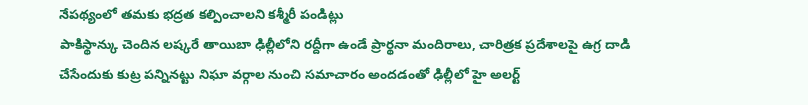నేపథ్యంలో తమకు భద్రత కల్పించాలని కశ్మీరీ పండిట్లు
పాకిస్థాన్కు చెందిన లష్కరే తాయిబా ఢిల్లీలోని రద్దీగా ఉండే ప్రార్థనా మందిరాలు, చారిత్రక ప్రదేశాలపై ఉగ్ర దాడి చేసేందుకు కుట్ర పన్నినట్టు నిఘా వర్గాల నుంచి సమాచారం అందడంతో ఢిల్లీలో హై అలర్ట్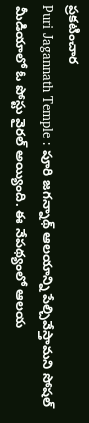ప్రకటించార
Puri Jagannath Temple : పూరి జగన్నాథ్ ఆలయాన్ని పేల్చివేస్తామని సోషల్ మీడియాలో ఓ పోస్టు వైరల్ అయ్యింది. ఈ నేపథ్యంలో ఆలయ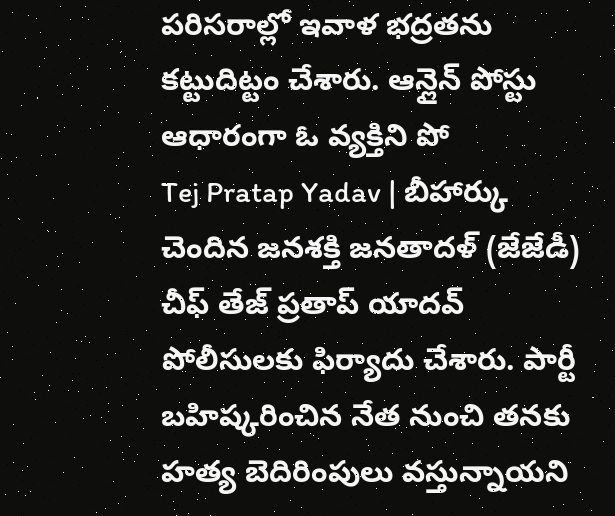పరిసరాల్లో ఇవాళ భద్రతను కట్టుదిట్టం చేశారు. ఆన్లైన్ పోస్టు ఆధారంగా ఓ వ్యక్తిని పో
Tej Pratap Yadav | బీహార్కు చెందిన జనశక్తి జనతాదళ్ (జేజేడీ) చీఫ్ తేజ్ ప్రతాప్ యాదవ్ పోలీసులకు ఫిర్యాదు చేశారు. పార్టీ బహిష్కరించిన నేత నుంచి తనకు హత్య బెదిరింపులు వస్తున్నాయని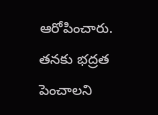ఆరోపించారు. తనకు భద్రత పెంచాలని